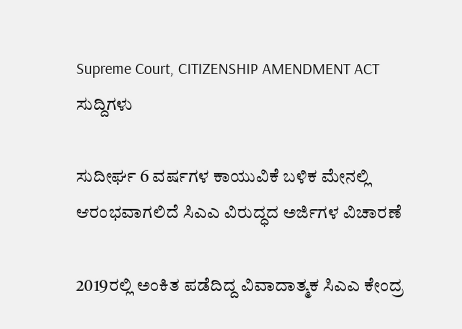Supreme Court, CITIZENSHIP AMENDMENT ACT
ಸುದ್ದಿಗಳು

ಸುದೀರ್ಘ 6 ವರ್ಷಗಳ ಕಾಯುವಿಕೆ ಬಳಿಕ ಮೇನಲ್ಲಿ ಆರಂಭವಾಗಲಿದೆ ಸಿಎಎ ವಿರುದ್ಧದ ಅರ್ಜಿಗಳ ವಿಚಾರಣೆ

2019ರಲ್ಲಿ ಅಂಕಿತ ಪಡೆದಿದ್ದ ವಿವಾದಾತ್ಮಕ ಸಿಎಎ ಕೇಂದ್ರ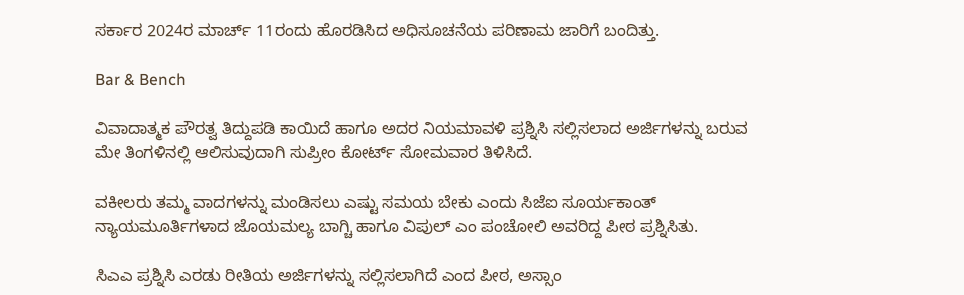ಸರ್ಕಾರ 2024ರ ಮಾರ್ಚ್ 11ರಂದು ಹೊರಡಿಸಿದ ಅಧಿಸೂಚನೆಯ ಪರಿಣಾಮ ಜಾರಿಗೆ ಬಂದಿತ್ತು.

Bar & Bench

ವಿವಾದಾತ್ಮಕ ಪೌರತ್ವ ತಿದ್ದುಪಡಿ ಕಾಯಿದೆ ಹಾಗೂ ಅದರ ನಿಯಮಾವಳಿ ಪ್ರಶ್ನಿಸಿ ಸಲ್ಲಿಸಲಾದ ಅರ್ಜಿಗಳನ್ನು ಬರುವ ಮೇ ತಿಂಗಳಿನಲ್ಲಿ ಆಲಿಸುವುದಾಗಿ ಸುಪ್ರೀಂ ಕೋರ್ಟ್‌ ಸೋಮವಾರ ತಿಳಿಸಿದೆ.

ವಕೀಲರು ತಮ್ಮ ವಾದಗಳನ್ನು ಮಂಡಿಸಲು ಎಷ್ಟು ಸಮಯ ಬೇಕು ಎಂದು ಸಿಜೆಐ ಸೂರ್ಯಕಾಂತ್‌ ನ್ಯಾಯಮೂರ್ತಿಗಳಾದ ಜೊಯಮಲ್ಯ ಬಾಗ್ಚಿ ಹಾಗೂ ವಿಪುಲ್‌ ಎಂ ಪಂಚೋಲಿ ಅವರಿದ್ದ ಪೀಠ ಪ್ರಶ್ನಿಸಿತು.

ಸಿಎಎ ಪ್ರಶ್ನಿಸಿ ಎರಡು ರೀತಿಯ ಅರ್ಜಿಗಳನ್ನು ಸಲ್ಲಿಸಲಾಗಿದೆ ಎಂದ ಪೀಠ, ಅಸ್ಸಾಂ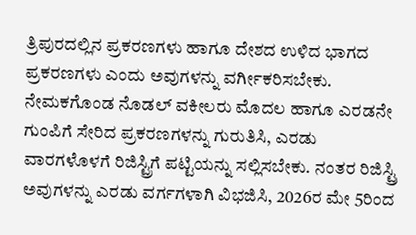ತ್ರಿಪುರದಲ್ಲಿನ ಪ್ರಕರಣಗಳು ಹಾಗೂ ದೇಶದ ಉಳಿದ ಭಾಗದ ಪ್ರಕರಣಗಳು ಎಂದು ಅವುಗಳನ್ನು ವರ್ಗೀಕರಿಸಬೇಕು. ನೇಮಕಗೊಂಡ ನೊಡಲ್ ವಕೀಲರು ಮೊದಲ ಹಾಗೂ ಎರಡನೇ ಗುಂಪಿಗೆ ಸೇರಿದ ಪ್ರಕರಣಗಳನ್ನು ಗುರುತಿಸಿ, ಎರಡು ವಾರಗಳೊಳಗೆ ರಿಜಿಸ್ಟ್ರಿಗೆ ಪಟ್ಟಿಯನ್ನು ಸಲ್ಲಿಸಬೇಕು. ನಂತರ ರಿಜಿಸ್ಟ್ರಿ ಅವುಗಳನ್ನು ಎರಡು ವರ್ಗಗಳಾಗಿ ವಿಭಜಿಸಿ, 2026ರ ಮೇ 5ರಿಂದ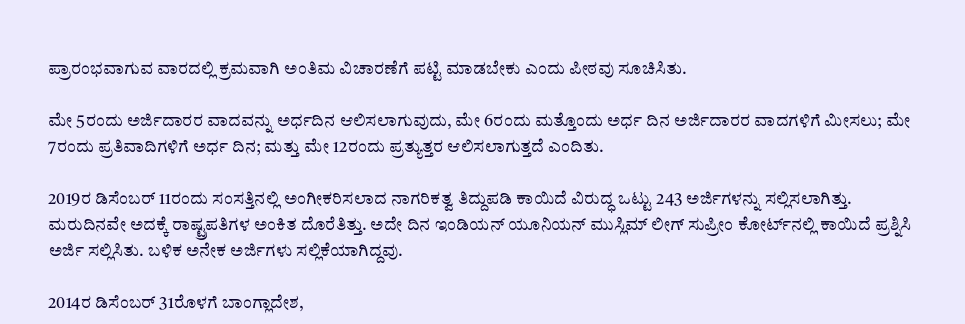ಪ್ರಾರಂಭವಾಗುವ ವಾರದಲ್ಲಿ ಕ್ರಮವಾಗಿ ಅಂತಿಮ ವಿಚಾರಣೆಗೆ ಪಟ್ಟಿ ಮಾಡಬೇಕು ಎಂದು ಪೀಠವು ಸೂಚಿಸಿತು.

ಮೇ 5ರಂದು ಅರ್ಜಿದಾರರ ವಾದವನ್ನು ಅರ್ಧದಿನ ಆಲಿಸಲಾಗುವುದು, ಮೇ 6ರಂದು ಮತ್ತೊಂದು ಅರ್ಧ ದಿನ ಅರ್ಜಿದಾರರ ವಾದಗಳಿಗೆ ಮೀಸಲು; ಮೇ 7ರಂದು ಪ್ರತಿವಾದಿಗಳಿಗೆ ಅರ್ಧ ದಿನ; ಮತ್ತು ಮೇ 12ರಂದು ಪ್ರತ್ಯುತ್ತರ ಆಲಿಸಲಾಗುತ್ತದೆ ಎಂದಿತು.

2019ರ ಡಿಸೆಂಬರ್ 11ರಂದು ಸಂಸತ್ತಿನಲ್ಲಿ ಅಂಗೀಕರಿಸಲಾದ ನಾಗರಿಕತ್ವ ತಿದ್ದುಪಡಿ ಕಾಯಿದೆ ವಿರುದ್ಧ ಒಟ್ಟು 243 ಅರ್ಜಿಗಳನ್ನು ಸಲ್ಲಿಸಲಾಗಿತ್ತು. ಮರುದಿನವೇ ಅದಕ್ಕೆ ರಾಷ್ಟ್ರಪತಿಗಳ ಅಂಕಿತ ದೊರೆತಿತ್ತು. ಅದೇ ದಿನ ಇಂಡಿಯನ್‌ ಯೂನಿಯನ್‌ ಮುಸ್ಲಿಮ್‌ ಲೀಗ್‌ ಸುಪ್ರೀಂ ಕೋರ್ಟ್‌ನಲ್ಲಿ ಕಾಯಿದೆ ಪ್ರಶ್ನಿಸಿ ಅರ್ಜಿ ಸಲ್ಲಿಸಿತು. ಬಳಿಕ ಅನೇಕ ಅರ್ಜಿಗಳು ಸಲ್ಲಿಕೆಯಾಗಿದ್ದವು.

2014ರ ಡಿಸೆಂಬರ್ 31ರೊಳಗೆ ಬಾಂಗ್ಲಾದೇಶ,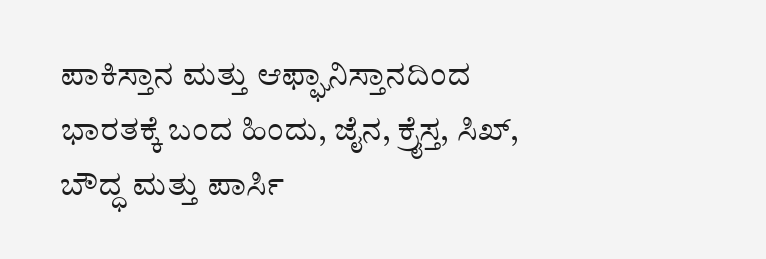ಪಾಕಿಸ್ತಾನ ಮತ್ತು ಆಫ್ಘಾನಿಸ್ತಾನದಿಂದ ಭಾರತಕ್ಕೆ ಬಂದ ಹಿಂದು, ಜೈನ, ಕ್ರೈಸ್ತ, ಸಿಖ್, ಬೌದ್ಧ ಮತ್ತು ಪಾರ್ಸಿ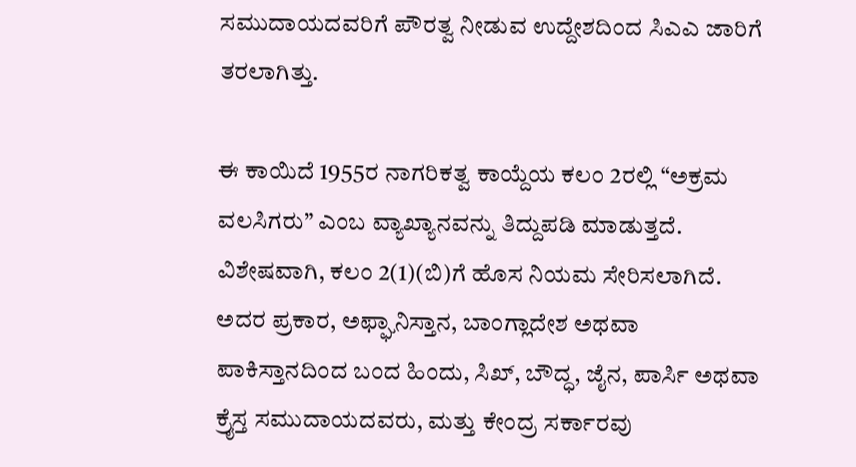ಸಮುದಾಯದವರಿಗೆ ಪೌರತ್ವ ನೀಡುವ ಉದ್ದೇಶದಿಂದ ಸಿಎಎ ಜಾರಿಗೆ ತರಲಾಗಿತ್ತು.

ಈ ಕಾಯಿದೆ 1955ರ ನಾಗರಿಕತ್ವ ಕಾಯ್ದೆಯ ಕಲಂ 2ರಲ್ಲಿ “ಅಕ್ರಮ ವಲಸಿಗರು” ಎಂಬ ವ್ಯಾಖ್ಯಾನವನ್ನು ತಿದ್ದುಪಡಿ ಮಾಡುತ್ತದೆ. ವಿಶೇಷವಾಗಿ, ಕಲಂ 2(1)(ಬಿ)ಗೆ ಹೊಸ ನಿಯಮ ಸೇರಿಸಲಾಗಿದೆ. ಅದರ ಪ್ರಕಾರ, ಅಫ್ಘಾನಿಸ್ತಾನ, ಬಾಂಗ್ಲಾದೇಶ ಅಥವಾ ಪಾಕಿಸ್ತಾನದಿಂದ ಬಂದ ಹಿಂದು, ಸಿಖ್, ಬೌದ್ಧ, ಜೈನ, ಪಾರ್ಸಿ ಅಥವಾ ಕ್ರೈಸ್ತ ಸಮುದಾಯದವರು, ಮತ್ತು ಕೇಂದ್ರ ಸರ್ಕಾರವು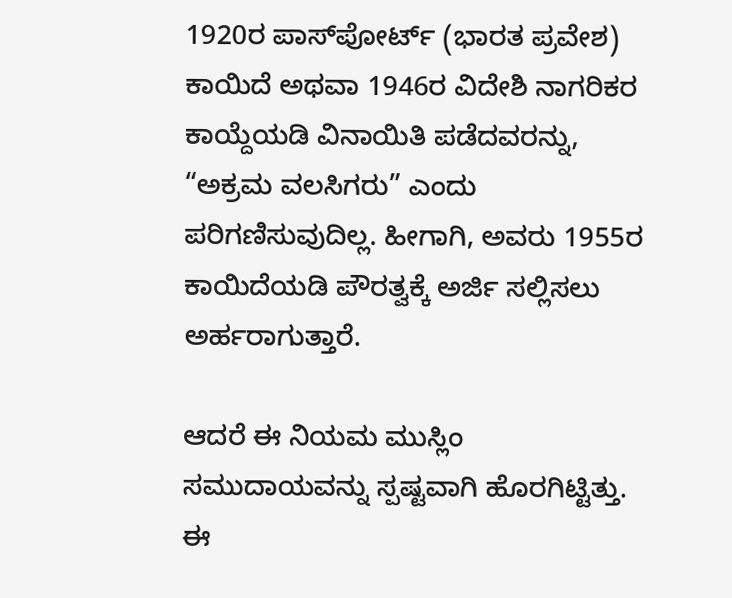1920ರ ಪಾಸ್‌ಪೋರ್ಟ್ (ಭಾರತ ಪ್ರವೇಶ) ಕಾಯಿದೆ ಅಥವಾ 1946ರ ವಿದೇಶಿ ನಾಗರಿಕರ ಕಾಯ್ದೆಯಡಿ ವಿನಾಯಿತಿ ಪಡೆದವರನ್ನು, “ಅಕ್ರಮ ವಲಸಿಗರು” ಎಂದು ಪರಿಗಣಿಸುವುದಿಲ್ಲ. ಹೀಗಾಗಿ, ಅವರು 1955ರ ಕಾಯಿದೆಯಡಿ ಪೌರತ್ವಕ್ಕೆ ಅರ್ಜಿ ಸಲ್ಲಿಸಲು ಅರ್ಹರಾಗುತ್ತಾರೆ.

ಆದರೆ ಈ ನಿಯಮ ಮುಸ್ಲಿಂ ಸಮುದಾಯವನ್ನು ಸ್ಪಷ್ಟವಾಗಿ ಹೊರಗಿಟ್ಟಿತ್ತು. ಈ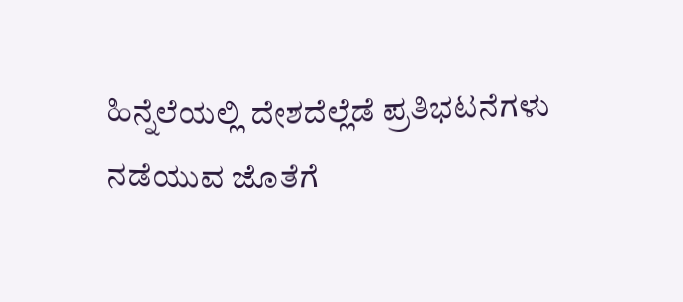ಹಿನ್ನೆಲೆಯಲ್ಲಿ ದೇಶದೆಲ್ಲೆಡೆ ಪ್ರತಿಭಟನೆಗಳು ನಡೆಯುವ ಜೊತೆಗೆ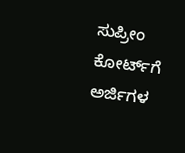ಸುಪ್ರೀಂ ಕೋರ್ಟ್‌ಗೆ ಅರ್ಜಿಗಳ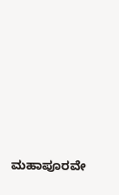ಮಹಾಪೂರವೇ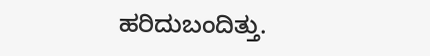ಹರಿದುಬಂದಿತ್ತು.